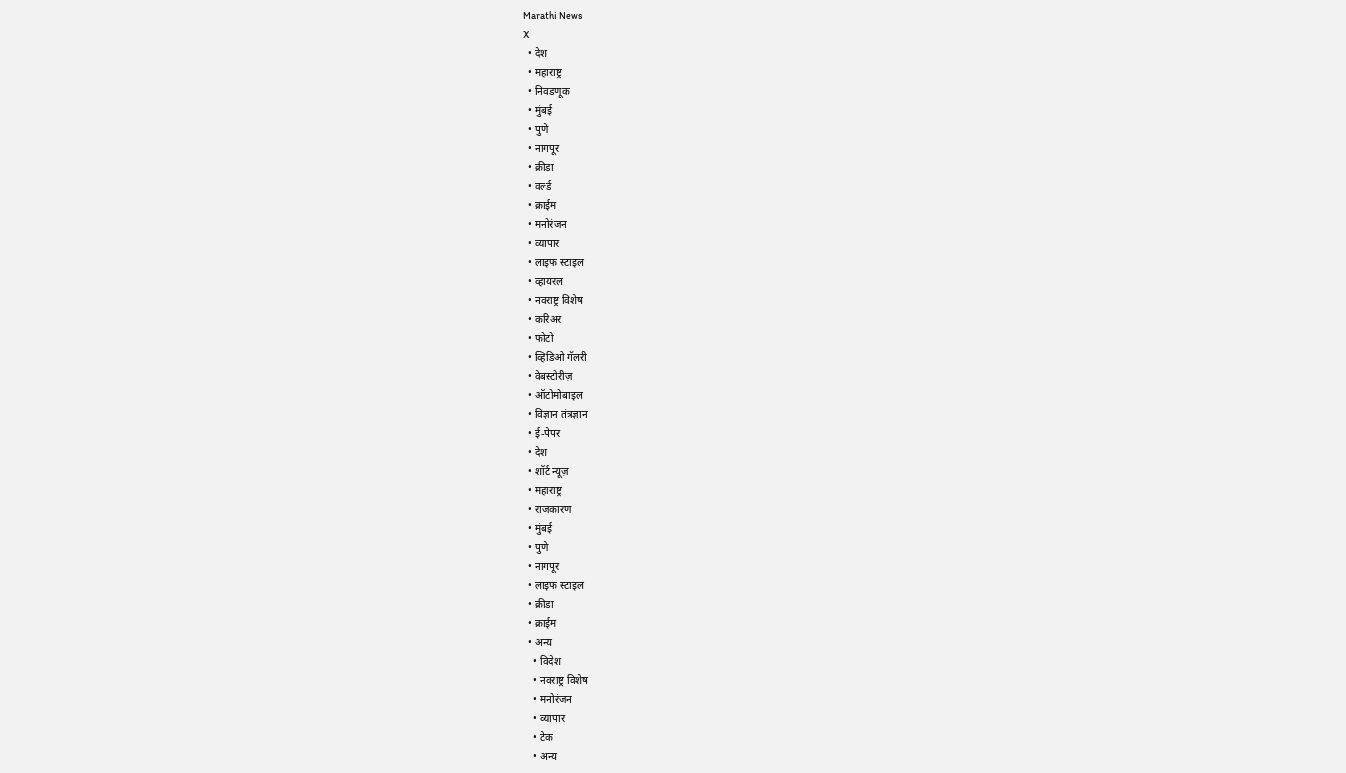Marathi News
X
  • देश
  • महाराष्ट्र
  • निवडणूक
  • मुंबई
  • पुणे
  • नागपूर
  • क्रीडा
  • वर्ल्ड
  • क्राईम
  • मनोरंजन
  • व्यापार
  • लाइफ स्टाइल
  • व्हायरल
  • नवराष्ट्र विशेष
  • करिअर
  • फोटो
  • व्हिडिओ गॅलरी
  • वेबस्टोरीज़
  • ऑटोमोबाइल
  • विज्ञान तंत्रज्ञान
  • ई-पेपर
  • देश
  • शॉर्ट न्यूज़
  • महाराष्ट्र
  • राजकारण
  • मुंबई
  • पुणे
  • नागपूर
  • लाइफ स्टाइल
  • क्रीडा
  • क्राईम
  • अन्य
    • विदेश
    • नवराष्ट्र विशेष
    • मनोरंजन
    • व्यापार
    • टेक
    • अन्य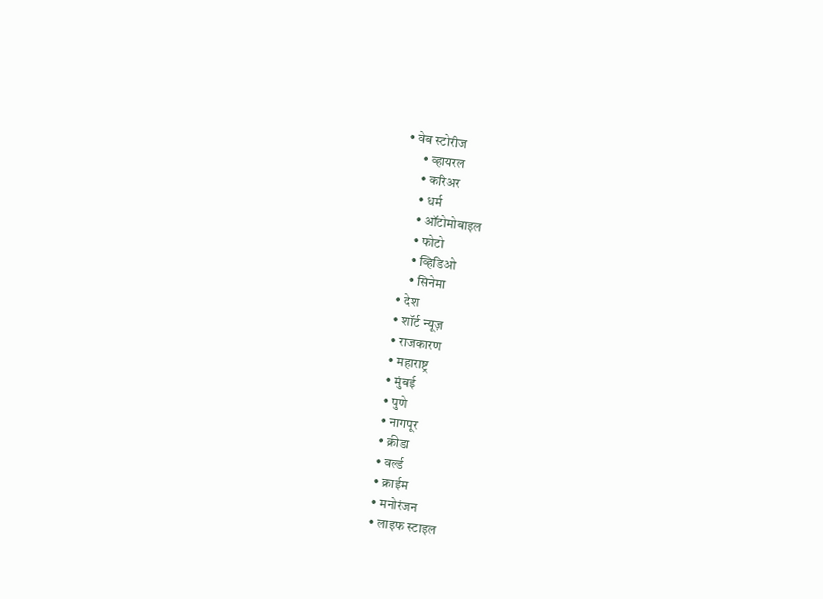• वेब स्टोरीज
      • व्हायरल
      • करिअर
      • धर्म
      • ऑटोमोबाइल
      • फोटो
      • व्हिडिओ
      • सिनेमा
  • देश
  • शॉर्ट न्यूज़
  • राजकारण
  • महाराष्ट्र
  • मुंबई
  • पुणे
  • नागपूर
  • क्रीडा
  • वर्ल्ड
  • क्राईम
  • मनोरंजन
  • लाइफ स्टाइल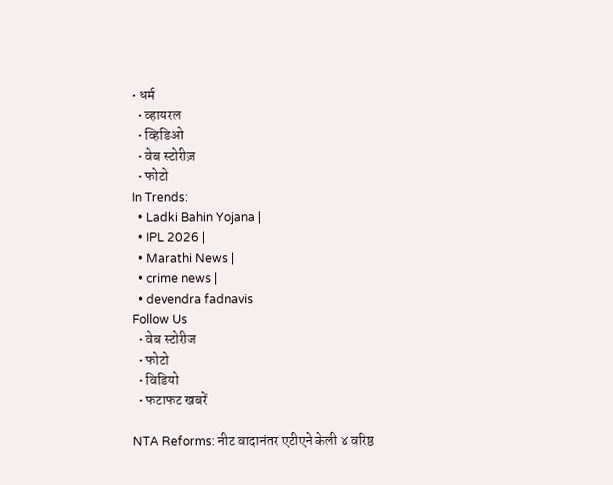• धर्म
  • व्हायरल
  • व्हिडिओ
  • वेब स्टोरीज़
  • फोटो
In Trends:
  • Ladki Bahin Yojana |
  • IPL 2026 |
  • Marathi News |
  • crime news |
  • devendra fadnavis
Follow Us
  • वेब स्टोरीज
  • फोटो
  • विडियो
  • फटाफट खबरें

NTA Reforms: नीट वादानंतर एटीएने केली ४ वरिष्ठ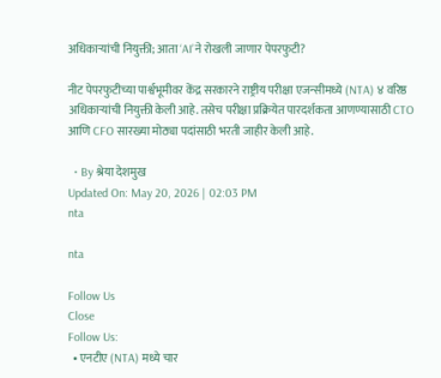अधिकाऱ्यांची नियुक्ती; आता ‘AI’ने रोखली जाणार पेपरफुटी?

नीट पेपरफुटीच्या पार्श्वभूमीवर केंद्र सरकारने राष्ट्रीय परीक्षा एजन्सीमध्ये (NTA) ४ वरिष्ठ अधिकाऱ्यांची नियुक्ती केली आहे. तसेच परीक्षा प्रक्रियेत पारदर्शकता आणण्यासाठी CTO आणि CFO सारख्या मोठ्या पदांसाठी भरती जाहीर केली आहे.

  • By श्रेया देशमुख
Updated On: May 20, 2026 | 02:03 PM
nta

nta

Follow Us
Close
Follow Us:
  • एनटीए (NTA) मध्ये चार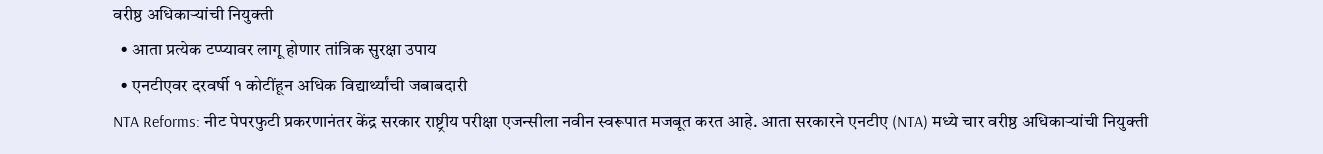वरीष्ठ अधिकाऱ्यांची नियुक्ती
  • आता प्रत्येक टप्प्यावर लागू होणार तांत्रिक सुरक्षा उपाय
  • एनटीएवर दरवर्षी १ कोटींहून अधिक विद्यार्थ्यांची जबाबदारी
NTA Reforms: नीट पेपरफुटी प्रकरणानंतर केंद्र सरकार राष्ट्रीय परीक्षा एजन्सीला नवीन स्वरूपात मजबूत करत आहे. आता सरकारने एनटीए (NTA) मध्ये चार वरीष्ठ अधिकाऱ्यांची नियुक्ती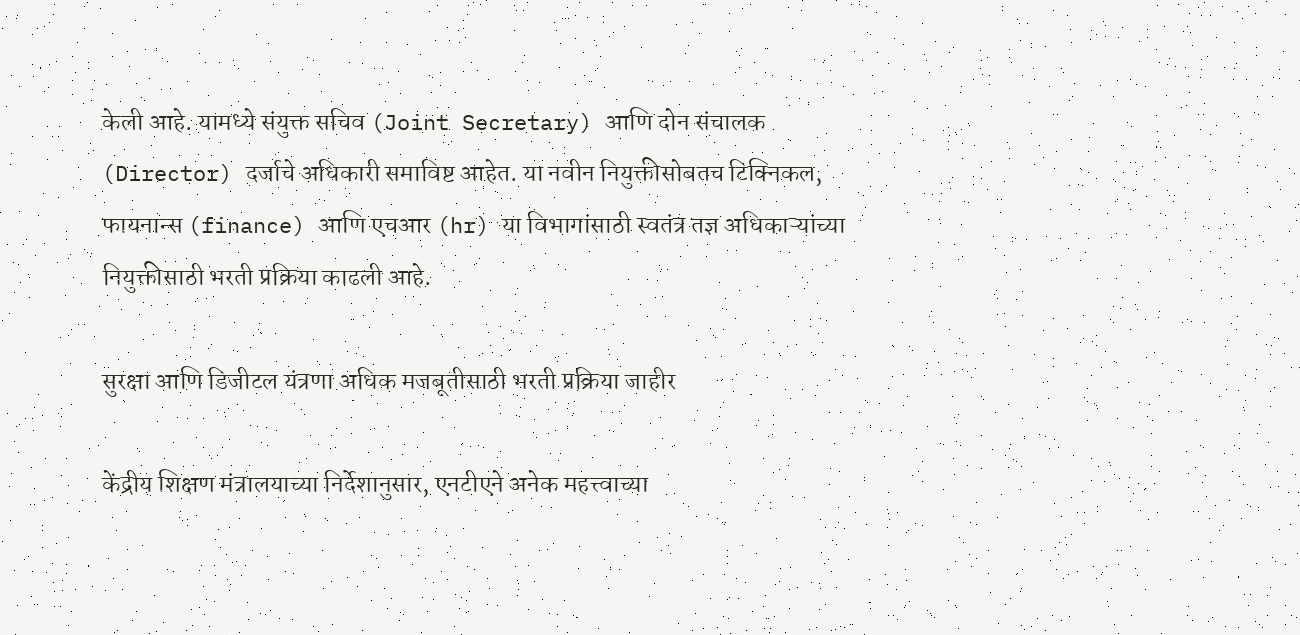केली आहे. यामध्ये संयुक्त सचिव (Joint Secretary) आणि दोन संचालक (Director) दर्जाचे अधिकारी समाविष्ट आहेत. या नवीन नियुक्तीसोबतच टिक्निकल, फायनान्स (finance) आणि एचआर (hr) या विभागांसाठी स्वतंत्र तज्ञ अधिकाऱ्यांच्या नियुक्तीसाठी भरती प्रक्रिया काढली आहे.

सुरक्षा आणि डिजीटल यंत्रणा अधिक मजबूतीसाठी भरती प्रक्रिया जाहीर

केंद्रीय शिक्षण मंत्रालयाच्या निर्देशानुसार, एनटीएने अनेक महत्त्वाच्या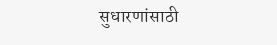सुधारणांसाठी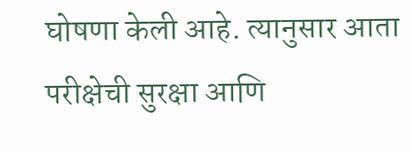घोषणा केली आहे. त्यानुसार आता परीक्षेची सुरक्षा आणि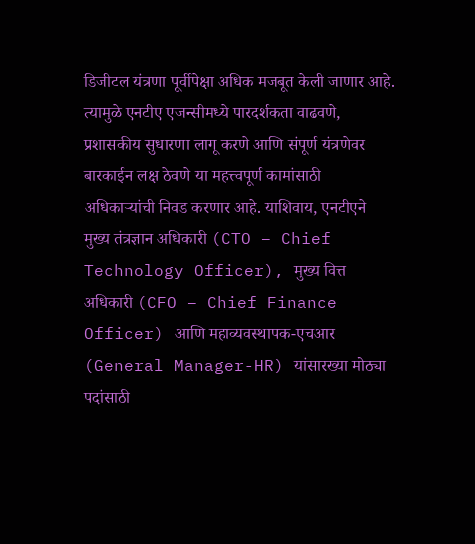डिजीटल यंत्रणा पूर्वीपेक्षा अधिक मजबूत केली जाणार आहे. त्यामुळे एनटीए एजन्सीमध्ये पारदर्शकता वाढवणे, प्रशासकीय सुधारणा लागू करणे आणि संपूर्ण यंत्रणेवर बारकाईन लक्ष ठेवणे या महत्त्वपूर्ण कामांसाठी अधिकाऱ्यांची निवड करणार आहे. याशिवाय, एनटीएने मुख्य तंत्रज्ञान अधिकारी (CTO – Chief Technology Officer), मुख्य वित्त अधिकारी (CFO – Chief Finance Officer) आणि महाव्यवस्थापक-एचआर (General Manager-HR) यांसारख्या मोठ्या पदांसाठी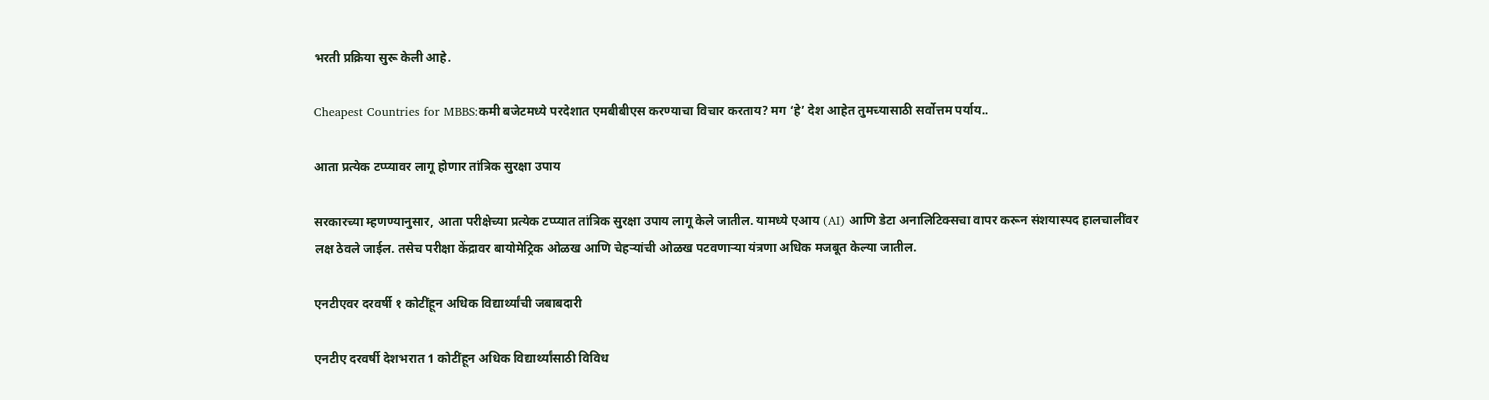भरती प्रक्रिया सुरू केली आहे.

Cheapest Countries for MBBS:कमी बजेटमध्ये परदेशात एमबीबीएस करण्याचा विचार करताय? मग ‘हे’ देश आहेत तुमच्यासाठी सर्वोत्तम पर्याय..

आता प्रत्येक टप्प्यावर लागू होणार तांत्रिक सुरक्षा उपाय

सरकारच्या म्हणण्यानुसार, आता परीक्षेच्या प्रत्येक टप्प्यात तांत्रिक सुरक्षा उपाय लागू केले जातील. यामध्ये एआय (AI) आणि डेटा अनालिटिक्सचा वापर करून संशयास्पद हालचालींवर लक्ष ठेवले जाईल. तसेच परीक्षा केंद्रावर बायोमेट्रिक ओळख आणि चेहऱ्यांची ओळख पटवणाऱ्या यंत्रणा अधिक मजबूत केल्या जातील.

एनटीएवर दरवर्षी १ कोटींहून अधिक विद्यार्थ्यांची जबाबदारी

एनटीए दरवर्षी देशभरात 1 कोटींहून अधिक विद्यार्थ्यांसाठी विविध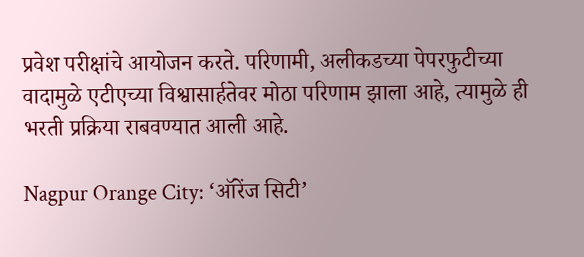प्रवेश परीक्षांचे आयोजन करते. परिणामी, अलीकडच्या पेपरफुटीच्या वादामुळे एटीएच्या विश्वासार्हतेवर मोठा परिणाम झाला आहे, त्यामुळे ही भरती प्रक्रिया राबवण्यात आली आहे.

Nagpur Orange City: ‘ऑरेंज सिटी’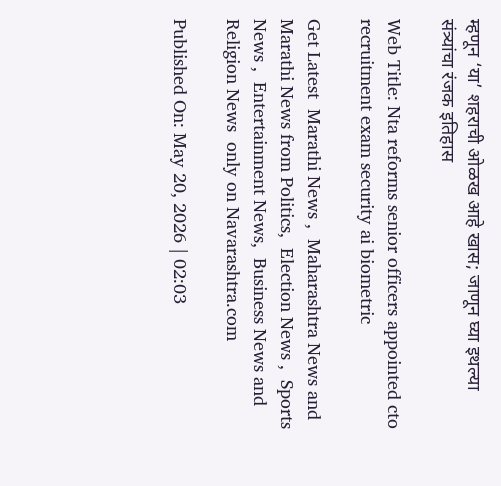म्हणून ‘या’ शहराची ओळख आहे खास; जाणून घ्या इथल्या संत्र्यांचा रंजक इतिहास

Web Title: Nta reforms senior officers appointed cto recruitment exam security ai biometric

Get Latest  Marathi News ,  Maharashtra News and  Marathi News from Politics,  Election News ,  Sports News ,  Entertainment News,  Business News and   Religion News  only on Navarashtra.com

Published On: May 20, 2026 | 02:03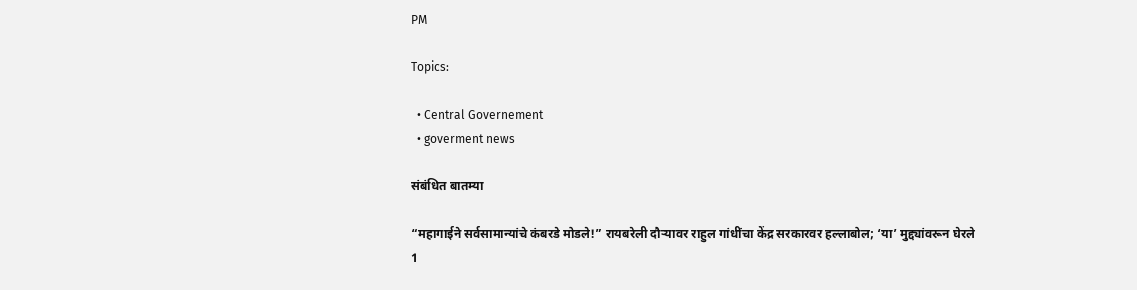PM

Topics:

  • Central Governement
  • goverment news

संबंधित बातम्या

“महागाईने सर्वसामान्यांचे कंबरडे मोडले!” रायबरेली दौऱ्यावर राहुल गांधींचा केंद्र सरकारवर हल्लाबोल; ‘या’ मुद्द्यांवरून घेरले
1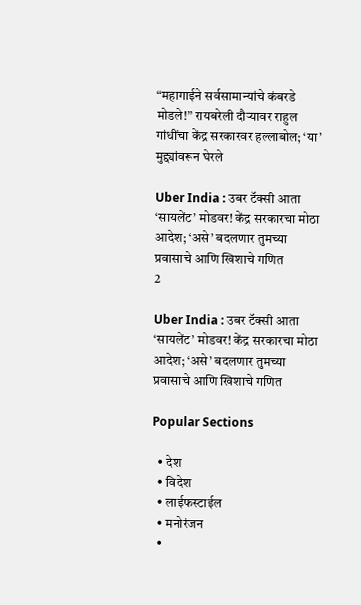“महागाईने सर्वसामान्यांचे कंबरडे मोडले!” रायबरेली दौऱ्यावर राहुल गांधींचा केंद्र सरकारवर हल्लाबोल; ‘या’ मुद्द्यांवरून घेरले

Uber India : उबर टॅक्सी आता ‘सायलेंट’ मोडवर! केंद्र सरकारचा मोठा आदेश; ‘असे’ बदलणार तुमच्या प्रवासाचे आणि खिशाचे गणित
2

Uber India : उबर टॅक्सी आता ‘सायलेंट’ मोडवर! केंद्र सरकारचा मोठा आदेश; ‘असे’ बदलणार तुमच्या प्रवासाचे आणि खिशाचे गणित

Popular Sections

  • देश
  • विदेश
  • लाईफस्टाईल
  • मनोरंजन
  •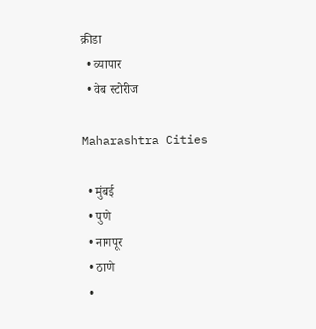क्रीडा
  • व्यापार
  • वेब स्टोरीज

Maharashtra Cities

  • मुंबई
  • पुणे
  • नागपूर
  • ठाणे
  •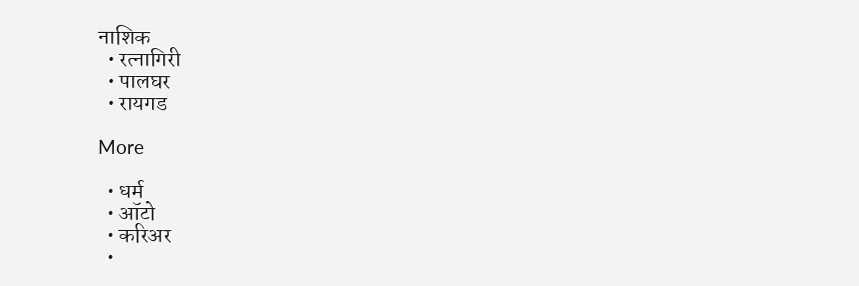नाशिक
  • रत्नागिरी
  • पालघर
  • रायगड

More

  • धर्म
  • ऑटो
  • करिअर
  •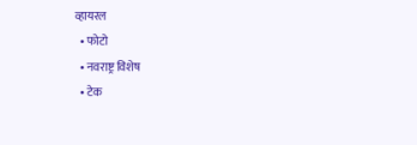व्हायरल
  • फोटो
  • नवराष्ट्र विशेष
  • टेक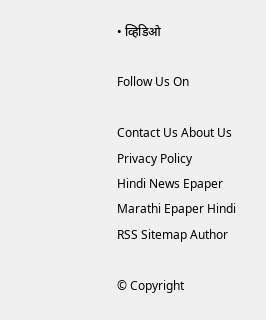• व्हिडिओ

Follow Us On

Contact Us About Us Privacy Policy
Hindi News Epaper Marathi Epaper Hindi RSS Sitemap Author

© Copyright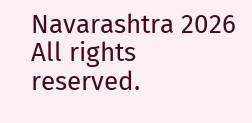Navarashtra 2026 All rights reserved.